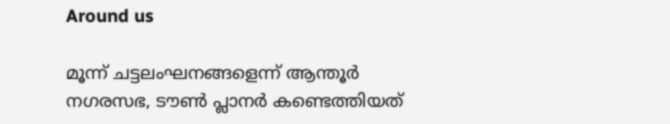Around us

മൂന്ന് ചട്ടലംഘനങ്ങളെന്ന് ആന്തൂര്‍ നഗരസഭ, ടൗണ്‍ പ്ലാനര്‍ കണ്ടെത്തിയത്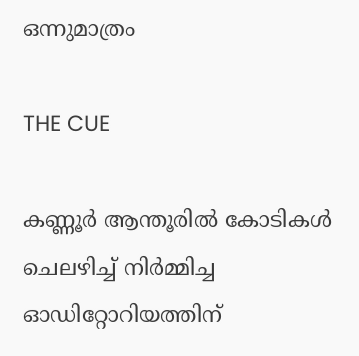ഒന്നുമാത്രം

THE CUE

കണ്ണൂര്‍ ആന്തൂരില്‍ കോടികള്‍ ചെലഴിച്ച് നിര്‍മ്മിച്ച ഓഡിറ്റോറിയത്തിന്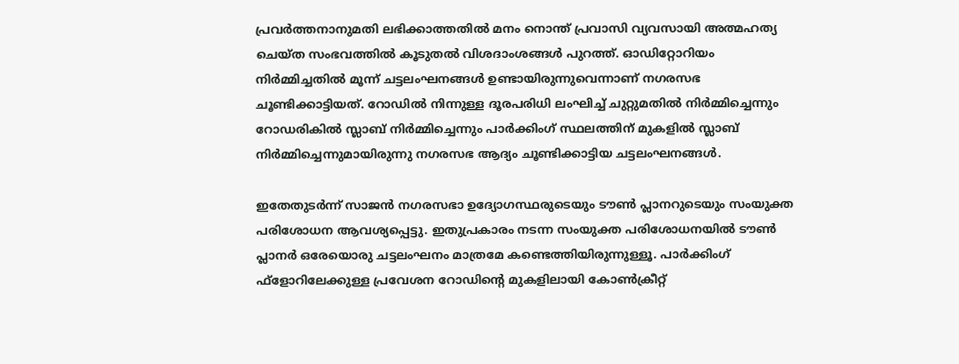പ്രവര്‍ത്തനാനുമതി ലഭിക്കാത്തതില്‍ മനം നൊന്ത് പ്രവാസി വ്യവസായി അത്മഹത്യ ചെയ്ത സംഭവത്തില്‍ കൂടുതല്‍ വിശദാംശങ്ങള്‍ പുറത്ത്. ഓഡിറ്റോറിയം നിര്‍മ്മിച്ചതില്‍ മൂന്ന് ചട്ടലംഘനങ്ങള്‍ ഉണ്ടായിരുന്നുവെന്നാണ് നഗരസഭ ചൂണ്ടിക്കാട്ടിയത്. റോഡില്‍ നിന്നുള്ള ദൂരപരിധി ലംഘിച്ച് ചുറ്റുമതില്‍ നിര്‍മ്മിച്ചെന്നും റോഡരികില്‍ സ്ലാബ് നിര്‍മ്മിച്ചെന്നും പാര്‍ക്കിംഗ് സ്ഥലത്തിന് മുകളില്‍ സ്ലാബ് നിര്‍മ്മിച്ചെന്നുമായിരുന്നു നഗരസഭ ആദ്യം ചൂണ്ടിക്കാട്ടിയ ചട്ടലംഘനങ്ങള്‍.

ഇതേതുടര്‍ന്ന് സാജന്‍ നഗരസഭാ ഉദ്യോഗസ്ഥരുടെയും ടൗണ്‍ പ്ലാനറുടെയും സംയുക്ത പരിശോധന ആവശ്യപ്പെട്ടു. ഇതുപ്രകാരം നടന്ന സംയുക്ത പരിശോധനയില്‍ ടൗണ്‍ പ്ലാനര്‍ ഒരേയൊരു ചട്ടലംഘനം മാത്രമേ കണ്ടെത്തിയിരുന്നുള്ളൂ. പാര്‍ക്കിംഗ് ഫ്‌ളോറിലേക്കുള്ള പ്രവേശന റോഡിന്റെ മുകളിലായി കോണ്‍ക്രീറ്റ്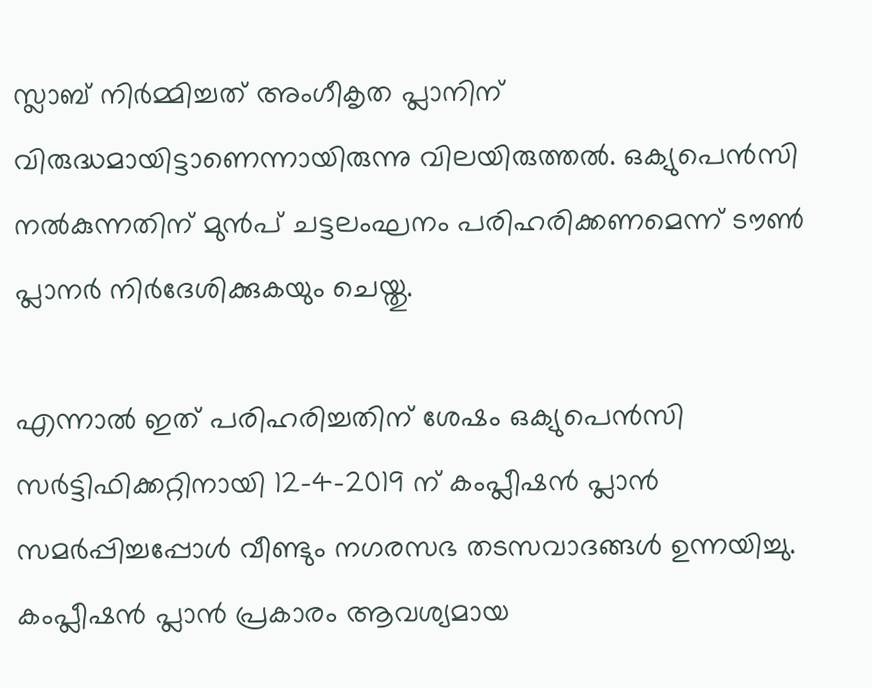സ്ലാബ് നിര്‍മ്മിച്ചത് അംഗീകൃത പ്ലാനിന് വിരുദ്ധമായിട്ടാണെന്നായിരുന്നു വിലയിരുത്തല്‍. ഒക്യുപെന്‍സി നല്‍കുന്നതിന് മുന്‍പ് ചട്ടലംഘനം പരിഹരിക്കണമെന്ന് ടൗണ്‍ പ്ലാനര്‍ നിര്‍ദേശിക്കുകയും ചെയ്തു.

എന്നാല്‍ ഇത് പരിഹരിച്ചതിന് ശേഷം ഒക്യുപെന്‍സി സര്‍ട്ടിഫിക്കറ്റിനായി 12-4-2019 ന് കംപ്ലീഷന്‍ പ്ലാന്‍ സമര്‍പ്പിച്ചപ്പോള്‍ വീണ്ടും നഗരസഭ തടസവാദങ്ങള്‍ ഉന്നയിച്ചു. കംപ്ലീഷന്‍ പ്ലാന്‍ പ്രകാരം ആവശ്യമായ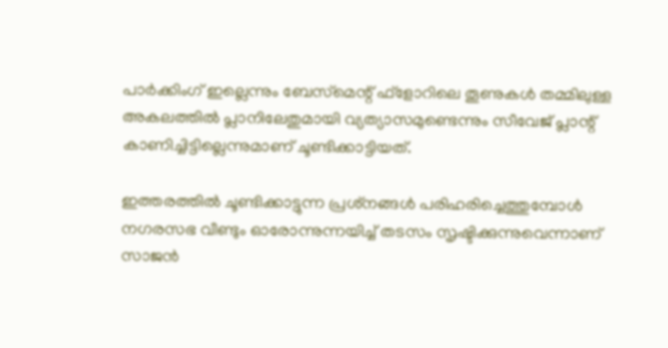പാര്‍ക്കിംഗ് ഇല്ലെന്നും ബേസ്‌മെന്റ് ഫ്‌ളോറിലെ തൂണുകള്‍ തമ്മിലുള്ള അകലത്തില്‍ പ്ലാനിലേതുമായി വ്യത്യാസമുണ്ടെന്നും സീവേജ് പ്ലാന്റ് കാണിച്ചിട്ടില്ലെന്നുമാണ് ചൂണ്ടിക്കാട്ടിയത്.

ഇത്തരത്തില്‍ ചൂണ്ടിക്കാട്ടുന്ന പ്രശ്‌നങ്ങള്‍ പരിഹരിച്ചെത്തുമ്പോള്‍ നഗരസഭ വീണ്ടും ഓരോന്നുന്നയിച്ച് തടസം സൃഷ്ടിക്കുന്നുവെന്നാണ് സാജന്‍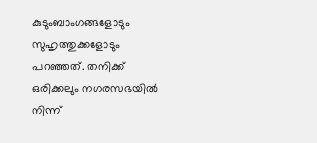കുടുംബാംഗങ്ങളോടും സുഹൃത്തുക്കളോടും പറഞ്ഞത്. തനിക്ക് ഒരിക്കലും നഗരസഭയില്‍ നിന്ന്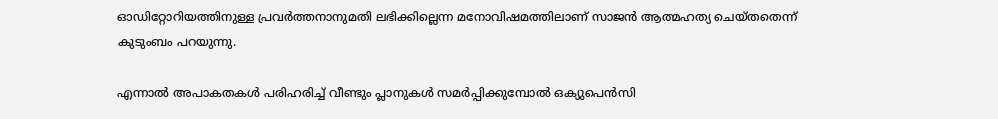ഓഡിറ്റോറിയത്തിനുള്ള പ്രവര്‍ത്തനാനുമതി ലഭിക്കില്ലെന്ന മനോവിഷമത്തിലാണ് സാജന്‍ ആത്മഹത്യ ചെയ്തതെന്ന് കുടുംബം പറയുന്നു.

എന്നാല്‍ അപാകതകള്‍ പരിഹരിച്ച് വീണ്ടും പ്ലാനുകള്‍ സമര്‍പ്പിക്കുമ്പോല്‍ ഒക്യുപെന്‍സി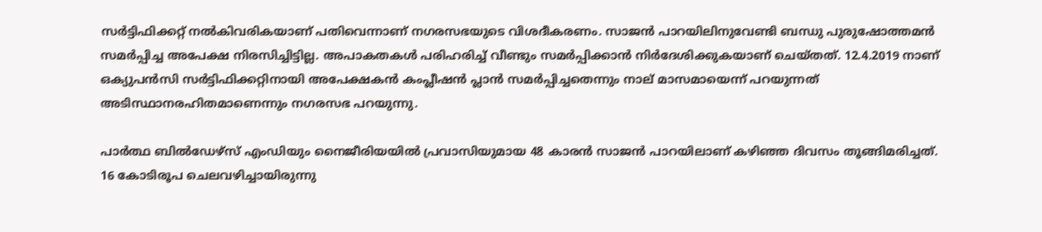സര്‍ട്ടിഫിക്കറ്റ് നല്‍കിവരികയാണ് പതിവെന്നാണ് നഗരസഭയുടെ വിശദീകരണം. സാജന്‍ പാറയിലിനുവേണ്ടി ബന്ധു പുരുഷോത്തമന്‍ സമര്‍പ്പിച്ച അപേക്ഷ നിരസിച്ചിട്ടില്ല. അപാകതകള്‍ പരിഹരിച്ച് വീണ്ടും സമര്‍പ്പിക്കാന്‍ നിര്‍ദേശിക്കുകയാണ് ചെയ്തത്. 12.4.2019 നാണ് ഒക്യുപന്‍സി സര്‍ട്ടിഫിക്കറ്റിനായി അപേക്ഷകന്‍ കംപ്ലീഷന്‍ പ്ലാന്‍ സമര്‍പ്പിച്ചതെന്നും നാല് മാസമായെന്ന് പറയുന്നത് അടിസ്ഥാനരഹിതമാണെന്നും നഗരസഭ പറയുന്നു.

പാര്‍ത്ഥ ബില്‍ഡേഴ്‌സ് എംഡിയും നൈജീരിയയില്‍ പ്രവാസിയുമായ 48 കാരന്‍ സാജന്‍ പാറയിലാണ് കഴിഞ്ഞ ദിവസം തൂങ്ങിമരിച്ചത്. 16 കോടിരൂപ ചെലവഴിച്ചായിരുന്നു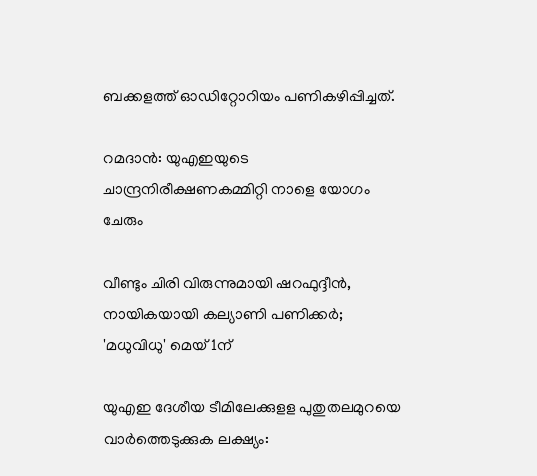ബക്കളത്ത് ഓഡിറ്റോറിയം പണികഴിപ്പിച്ചത്.

റമദാന്‍: യുഎഇയുടെ ചാന്ദ്രനിരീക്ഷണകമ്മിറ്റി നാളെ യോഗം ചേരും

വീണ്ടും ചിരി വിരുന്നുമായി ഷറഫുദ്ദീൻ, നായികയായി കല്യാണി പണിക്കർ; 'മധുവിധു' മെയ് 1ന്

യുഎഇ ദേശീയ ടീമിലേക്കുളള പുതുതലമുറയെ വാർത്തെടുക്കുക ലക്ഷ്യം: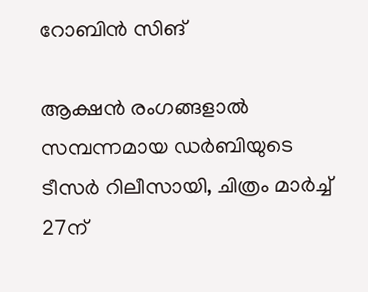റോബിന്‍ സിങ്

ആക്ഷൻ രംഗങ്ങളാൽ സമ്പന്നമായ ഡർബിയുടെ ടീസർ റിലീസായി, ചിത്രം മാർച്ച് 27ന്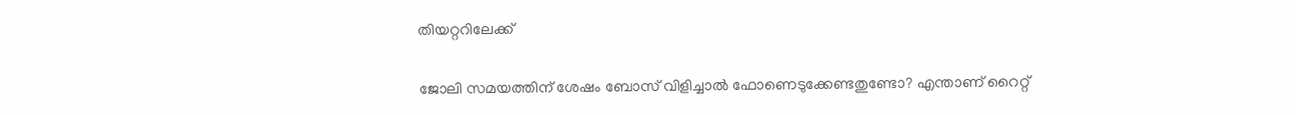തിയറ്ററിലേക്ക്

ജോലി സമയത്തിന് ശേഷം ബോസ് വിളിച്ചാല്‍ ഫോണെടുക്കേണ്ടതുണ്ടോ? എന്താണ് റൈറ്റ്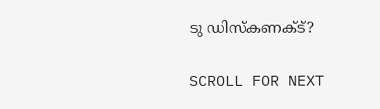ടു ഡിസ്‌കണക്ട്?

SCROLL FOR NEXT